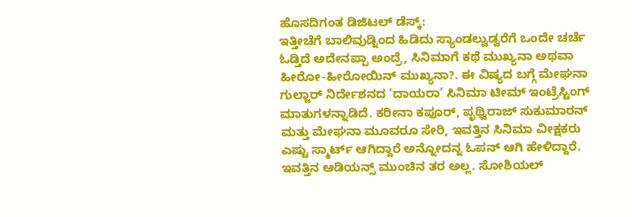ಹೊಸದಿಗಂತ ಡಿಜಿಟಲ್ ಡೆಸ್ಕ್:
ಇತ್ತೀಚೆಗೆ ಬಾಲಿವುಡ್ನಿಂದ ಹಿಡಿದು ಸ್ಯಾಂಡಲ್ವುಡ್ವರೆಗೆ ಒಂದೇ ಚರ್ಚೆ ಓಡ್ತಿದೆ ಅದೇನಪ್ಪಾ ಅಂದ್ರೆ, ಸಿನಿಮಾಗೆ ಕಥೆ ಮುಖ್ಯನಾ ಅಥವಾ ಹೀರೋ-ಹೀರೋಯಿನ್ ಮುಖ್ಯನಾ?. ಈ ವಿಷ್ಯದ ಬಗ್ಗೆ ಮೇಘನಾ ಗುಲ್ಜಾರ್ ನಿರ್ದೇಶನದ ‘ದಾಯರಾ’ ಸಿನಿಮಾ ಟೀಮ್ ಇಂಟ್ರೆಸ್ಟಿಂಗ್ ಮಾತುಗಳನ್ನಾಡಿದೆ. ಕರೀನಾ ಕಪೂರ್, ಪೃಥ್ವಿರಾಜ್ ಸುಕುಮಾರನ್ ಮತ್ತು ಮೇಘನಾ ಮೂವರೂ ಸೇರಿ, ಇವತ್ತಿನ ಸಿನಿಮಾ ವೀಕ್ಷಕರು ಎಷ್ಟು ಸ್ಮಾರ್ಟ್ ಆಗಿದ್ದಾರೆ ಅನ್ನೋದನ್ನ ಓಪನ್ ಆಗಿ ಹೇಳಿದ್ದಾರೆ.
ಇವತ್ತಿನ ಆಡಿಯನ್ಸ್ ಮುಂಚಿನ ತರ ಅಲ್ಲ. ಸೋಶಿಯಲ್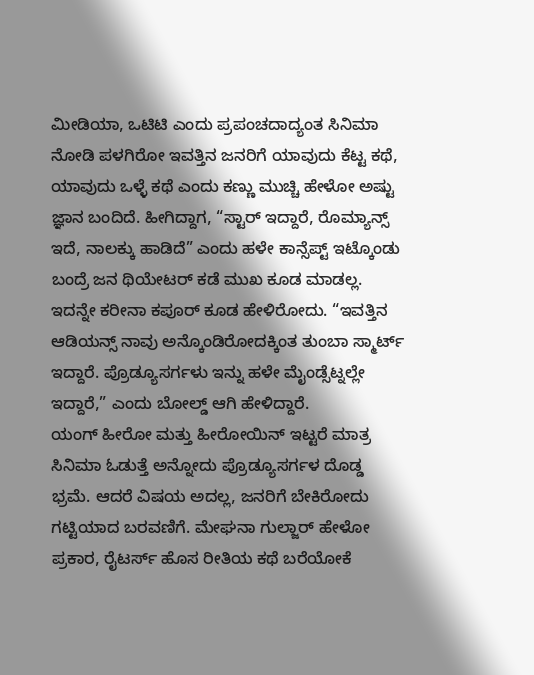ಮೀಡಿಯಾ, ಒಟಿಟಿ ಎಂದು ಪ್ರಪಂಚದಾದ್ಯಂತ ಸಿನಿಮಾ ನೋಡಿ ಪಳಗಿರೋ ಇವತ್ತಿನ ಜನರಿಗೆ ಯಾವುದು ಕೆಟ್ಟ ಕಥೆ, ಯಾವುದು ಒಳ್ಳೆ ಕಥೆ ಎಂದು ಕಣ್ಣು ಮುಚ್ಚಿ ಹೇಳೋ ಅಷ್ಟು ಜ್ಞಾನ ಬಂದಿದೆ. ಹೀಗಿದ್ದಾಗ, “ಸ್ಟಾರ್ ಇದ್ದಾರೆ, ರೊಮ್ಯಾನ್ಸ್ ಇದೆ, ನಾಲಕ್ಕು ಹಾಡಿದೆ” ಎಂದು ಹಳೇ ಕಾನ್ಸೆಪ್ಟ್ ಇಟ್ಕೊಂಡು ಬಂದ್ರೆ ಜನ ಥಿಯೇಟರ್ ಕಡೆ ಮುಖ ಕೂಡ ಮಾಡಲ್ಲ. ಇದನ್ನೇ ಕರೀನಾ ಕಪೂರ್ ಕೂಡ ಹೇಳಿರೋದು. “ಇವತ್ತಿನ ಆಡಿಯನ್ಸ್ ನಾವು ಅನ್ಕೊಂಡಿರೋದಕ್ಕಿಂತ ತುಂಬಾ ಸ್ಮಾರ್ಟ್ ಇದ್ದಾರೆ. ಪ್ರೊಡ್ಯೂಸರ್ಗಳು ಇನ್ನು ಹಳೇ ಮೈಂಡ್ಸೆಟ್ನಲ್ಲೇ ಇದ್ದಾರೆ,” ಎಂದು ಬೋಲ್ಡ್ ಆಗಿ ಹೇಳಿದ್ದಾರೆ.
ಯಂಗ್ ಹೀರೋ ಮತ್ತು ಹೀರೋಯಿನ್ ಇಟ್ಟರೆ ಮಾತ್ರ ಸಿನಿಮಾ ಓಡುತ್ತೆ ಅನ್ನೋದು ಪ್ರೊಡ್ಯೂಸರ್ಗಳ ದೊಡ್ಡ ಭ್ರಮೆ. ಆದರೆ ವಿಷಯ ಅದಲ್ಲ, ಜನರಿಗೆ ಬೇಕಿರೋದು ಗಟ್ಟಿಯಾದ ಬರವಣಿಗೆ. ಮೇಘನಾ ಗುಲ್ಜಾರ್ ಹೇಳೋ ಪ್ರಕಾರ, ರೈಟರ್ಸ್ ಹೊಸ ರೀತಿಯ ಕಥೆ ಬರೆಯೋಕೆ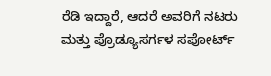ರೆಡಿ ಇದ್ದಾರೆ, ಆದರೆ ಅವರಿಗೆ ನಟರು ಮತ್ತು ಪ್ರೊಡ್ಯೂಸರ್ಗಳ ಸಪೋರ್ಟ್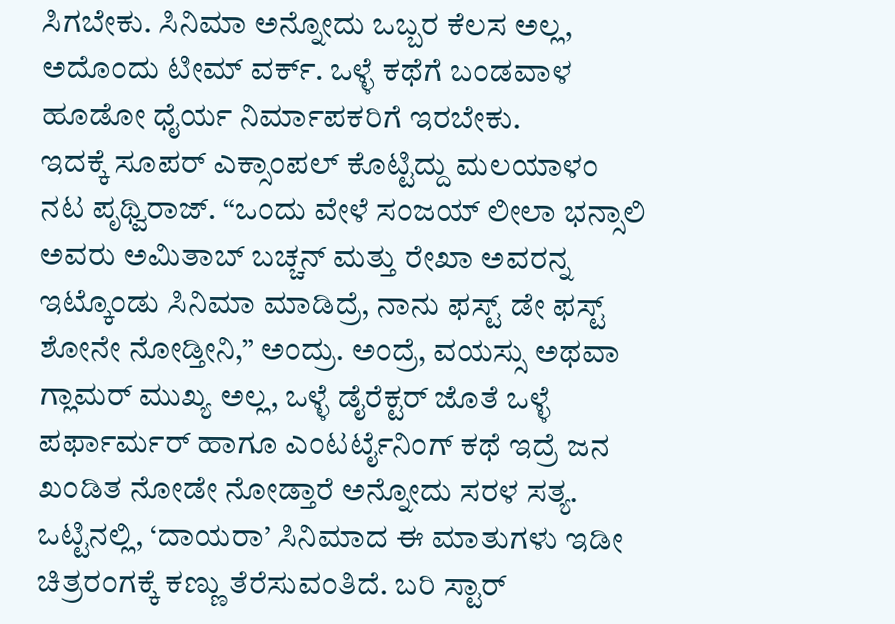ಸಿಗಬೇಕು. ಸಿನಿಮಾ ಅನ್ನೋದು ಒಬ್ಬರ ಕೆಲಸ ಅಲ್ಲ, ಅದೊಂದು ಟೀಮ್ ವರ್ಕ್. ಒಳ್ಳೆ ಕಥೆಗೆ ಬಂಡವಾಳ ಹೂಡೋ ಧೈರ್ಯ ನಿರ್ಮಾಪಕರಿಗೆ ಇರಬೇಕು.
ಇದಕ್ಕೆ ಸೂಪರ್ ಎಕ್ಸಾಂಪಲ್ ಕೊಟ್ಟಿದ್ದು ಮಲಯಾಳಂ ನಟ ಪೃಥ್ವಿರಾಜ್. “ಒಂದು ವೇಳೆ ಸಂಜಯ್ ಲೀಲಾ ಭನ್ಸಾಲಿ ಅವರು ಅಮಿತಾಬ್ ಬಚ್ಚನ್ ಮತ್ತು ರೇಖಾ ಅವರನ್ನ ಇಟ್ಕೊಂಡು ಸಿನಿಮಾ ಮಾಡಿದ್ರೆ, ನಾನು ಫಸ್ಟ್ ಡೇ ಫಸ್ಟ್ ಶೋನೇ ನೋಡ್ತೀನಿ,” ಅಂದ್ರು. ಅಂದ್ರೆ, ವಯಸ್ಸು ಅಥವಾ ಗ್ಲಾಮರ್ ಮುಖ್ಯ ಅಲ್ಲ, ಒಳ್ಳೆ ಡೈರೆಕ್ಟರ್ ಜೊತೆ ಒಳ್ಳೆ ಪರ್ಫಾರ್ಮರ್ ಹಾಗೂ ಎಂಟರ್ಟೈನಿಂಗ್ ಕಥೆ ಇದ್ರೆ ಜನ ಖಂಡಿತ ನೋಡೇ ನೋಡ್ತಾರೆ ಅನ್ನೋದು ಸರಳ ಸತ್ಯ.
ಒಟ್ಟಿನಲ್ಲಿ, ‘ದಾಯರಾ’ ಸಿನಿಮಾದ ಈ ಮಾತುಗಳು ಇಡೀ ಚಿತ್ರರಂಗಕ್ಕೆ ಕಣ್ಣು ತೆರೆಸುವಂತಿದೆ. ಬರಿ ಸ್ಟಾರ್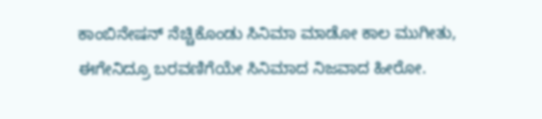ಕಾಂಬಿನೇಷನ್ ನೆಚ್ಚಿಕೊಂಡು ಸಿನಿಮಾ ಮಾಡೋ ಕಾಲ ಮುಗೀತು, ಈಗೇನಿದ್ರೂ ಬರವಣಿಗೆಯೇ ಸಿನಿಮಾದ ನಿಜವಾದ ಹೀರೋ.